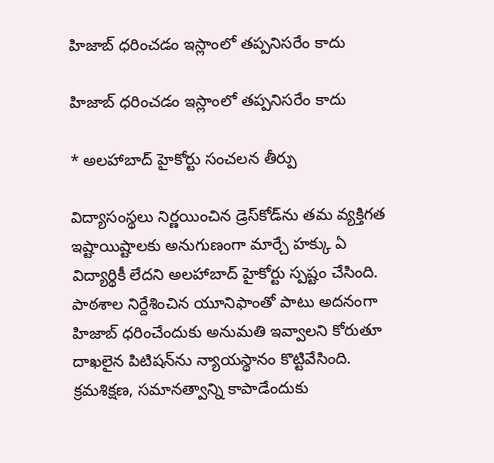హిజాబ్ ధరించడం ఇస్లాంలో తప్పనిసరేం కాదు

హిజాబ్ ధరించడం ఇస్లాంలో తప్పనిసరేం కాదు

* అలహాబాద్ హైకోర్టు సంచలన తీర్పు

విద్యాసంస్థలు నిర్ణయించిన డ్రెస్‌కోడ్‌ను తమ వ్యక్తిగత ఇష్టాయిష్టాలకు అనుగుణంగా మార్చే హక్కు ఏ విద్యార్థికీ లేదని అలహాబాద్ హైకోర్టు స్పష్టం చేసింది. పాఠశాల నిర్దేశించిన యూనిఫాంతో పాటు అదనంగా హిజాబ్ ధరించేందుకు అనుమతి ఇవ్వాలని కోరుతూ దాఖలైన పిటిషన్‌ను న్యాయస్థానం కొట్టివేసింది. క్రమశిక్షణ, సమానత్వాన్ని కాపాడేందుకు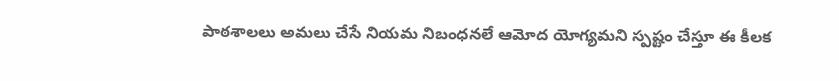పాఠశాలలు అమలు చేసే నియమ నిబంధనలే ఆమోద యోగ్యమని స్పష్టం చేస్తూ ఈ కీలక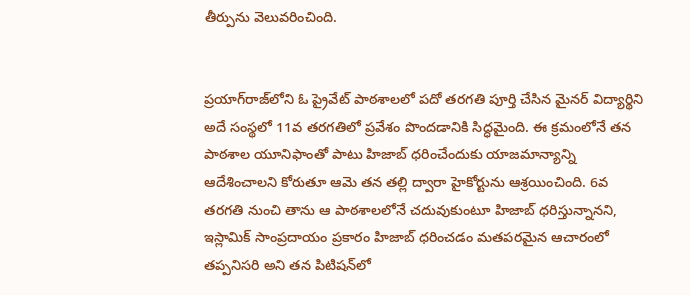తీర్పును వెలువరించింది.


ప్రయాగ్‌రాజ్‌లోని ఓ ప్రైవేట్ పాఠశాలలో పదో తరగతి పూర్తి చేసిన మైనర్ విద్యార్థిని అదే సంస్థలో 11వ తరగతిలో ప్రవేశం పొందడానికి సిద్ధమైంది. ఈ క్రమంలోనే తన పాఠశాల యూనిఫాంతో పాటు హిజాబ్ ధరించేందుకు యాజమాన్యాన్ని ఆదేశించాలని కోరుతూ ఆమె తన తల్లి ద్వారా హైకోర్టును ఆశ్రయించింది. 6వ తరగతి నుంచి తాను ఆ పాఠశాలలోనే చదువుకుంటూ హిజాబ్ ధరిస్తున్నానని, ఇస్లామిక్ సాంప్రదాయం ప్రకారం హిజాబ్ ధరించడం మతపరమైన ఆచారంలో తప్పనిసరి అని తన పిటిషన్‌లో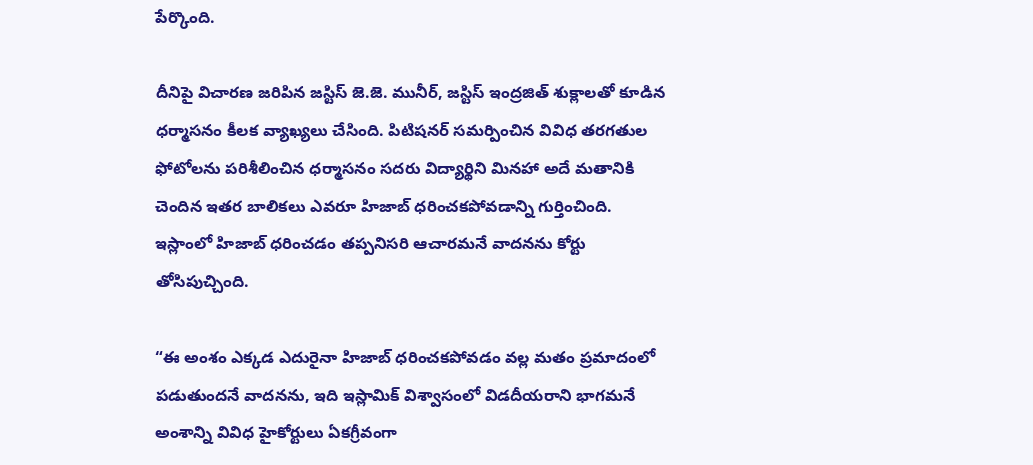పేర్కొంది.

దీనిపై విచారణ జరిపిన జస్టిస్ జె.జె. మునీర్, జస్టిస్ ఇంద్రజిత్ శుక్లాలతో కూడిన ధర్మాసనం కీలక వ్యాఖ్యలు చేసింది. పిటిషనర్ సమర్పించిన వివిధ తరగతుల ఫోటోలను పరిశీలించిన ధర్మాసనం సదరు విద్యార్థిని మినహా అదే మతానికి చెందిన ఇతర బాలికలు ఎవరూ హిజాబ్ ధరించకపోవడాన్ని గుర్తించింది. ఇస్లాంలో హిజాబ్ ధరించడం తప్పనిసరి ఆచారమనే వాదనను కోర్టు తోసిపుచ్చింది.

“ఈ అంశం ఎక్కడ ఎదురైనా హిజాబ్ ధరించకపోవడం వల్ల మతం ప్రమాదంలో పడుతుందనే వాదనను, ఇది ఇస్లామిక్ విశ్వాసంలో విడదీయరాని భాగమనే అంశాన్ని వివిధ హైకోర్టులు ఏకగ్రీవంగా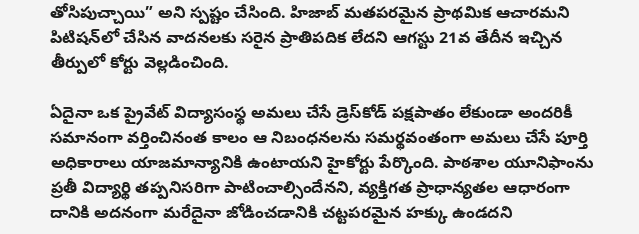తోసిపుచ్చాయి” అని స్పష్టం చేసింది. హిజాబ్ మతపరమైన ప్రాథమిక ఆచారమని పిటిషన్‌లో చేసిన వాదనలకు సరైన ప్రాతిపదిక లేదని ఆగస్టు 21వ తేదీన ఇచ్చిన తీర్పులో కోర్టు వెల్లడించింది.

ఏదైనా ఒక ప్రైవేట్ విద్యాసంస్థ అమలు చేసే డ్రెస్‌కోడ్ పక్షపాతం లేకుండా అందరికీ సమానంగా వర్తించినంత కాలం ఆ నిబంధనలను సమర్థవంతంగా అమలు చేసే పూర్తి అధికారాలు యాజమాన్యానికి ఉంటాయని హైకోర్టు పేర్కొంది. పాఠశాల యూనిఫాంను ప్రతీ విద్యార్థి తప్పనిసరిగా పాటించాల్సిందేనని, వ్యక్తిగత ప్రాధాన్యతల ఆధారంగా దానికి అదనంగా మరేదైనా జోడించడానికి చట్టపరమైన హక్కు ఉండదని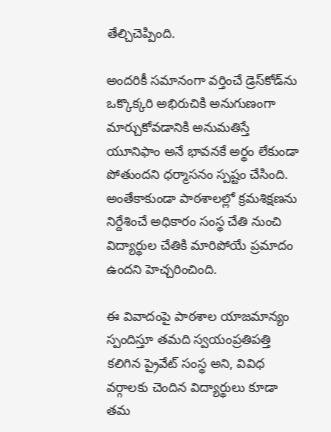తేల్చిచెప్పింది.

అందరికీ సమానంగా వర్తించే డ్రెస్‌కోడ్‌ను ఒక్కొక్కరి అభిరుచికి అనుగుణంగా మార్చుకోవడానికి అనుమతిస్తే యూనిఫాం అనే భావనకే అర్థం లేకుండా పోతుందని ధర్మాసనం స్పష్టం చేసింది. అంతేకాకుండా పాఠశాలల్లో క్రమశిక్షణను నిర్దేశించే అధికారం సంస్థ చేతి నుంచి విద్యార్థుల చేతికి మారిపోయే ప్రమాదం ఉందని హెచ్చరించింది.

ఈ వివాదంపై పాఠశాల యాజమాన్యం స్పందిస్తూ తమది స్వయంప్రతిపత్తి కలిగిన ప్రైవేట్ సంస్థ అని, వివిధ వర్గాలకు చెందిన విద్యార్థులు కూడా తమ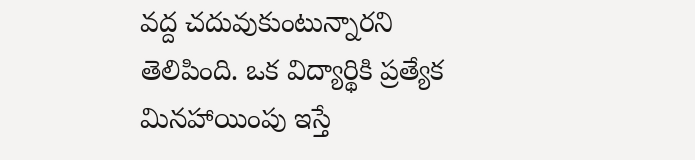వద్ద చదువుకుంటున్నారని తెలిపింది. ఒక విద్యార్థికి ప్రత్యేక మినహాయింపు ఇస్తే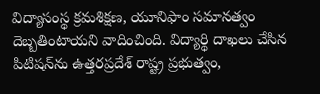విద్యాసంస్థ క్రమశిక్షణ, యూనిఫాం సమానత్వం దెబ్బతింటాయని వాదించింది. విద్యార్థి దాఖలు చేసిన పిటిషన్‌ను ఉత్తరప్రదేశ్ రాష్ట్ర ప్రభుత్వం,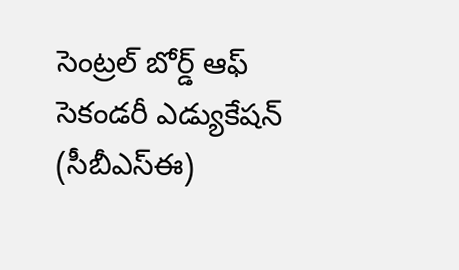సెంట్రల్ బోర్డ్ ఆఫ్ సెకండరీ ఎడ్యుకేషన్ (సీబీఎస్‌ఈ)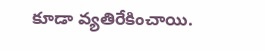కూడా వ్యతిరేకించాయి.